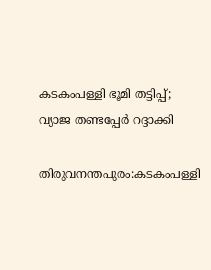കടകംപള്ളി ഭൂമി തട്ടിപ്പ്; വ്യാജ തണ്ടപ്പേര്‍ റദ്ദാക്കി

തിരുവനന്തപുരം:കടകംപള്ളി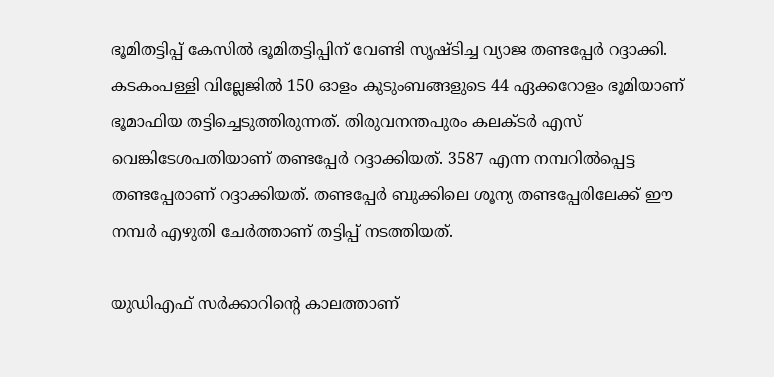ഭൂമിതട്ടിപ്പ് കേസില്‍ ഭൂമിതട്ടിപ്പിന് വേണ്ടി സൃഷ്ടിച്ച വ്യാജ തണ്ടപ്പേര്‍ റദ്ദാക്കി. കടകംപള്ളി വില്ലേജില്‍ 150 ഓളം കുടുംബങ്ങളുടെ 44 ഏക്കറോളം ഭൂമിയാണ് ഭൂമാഫിയ തട്ടിച്ചെടുത്തിരുന്നത്. തിരുവനന്തപുരം കലക്ടര്‍ എസ് വെങ്കിടേശപതിയാണ് തണ്ടപ്പേര്‍ റദ്ദാക്കിയത്. 3587 എന്ന നമ്പറില്‍പ്പെട്ട തണ്ടപ്പേരാണ് റദ്ദാക്കിയത്. തണ്ടപ്പേര്‍ ബുക്കിലെ ശൂന്യ തണ്ടപ്പേരിലേക്ക് ഈ നമ്പര്‍ എഴുതി ചേര്‍ത്താണ് തട്ടിപ്പ് നടത്തിയത്.

യുഡിഎഫ് സര്‍ക്കാറിന്റെ കാലത്താണ്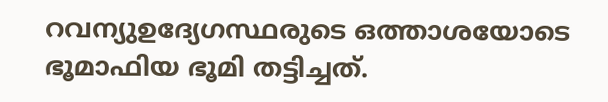റവന്യുഉദ്യേഗസ്ഥരുടെ ഒത്താശയോടെ ഭൂമാഫിയ ഭൂമി തട്ടിച്ചത്.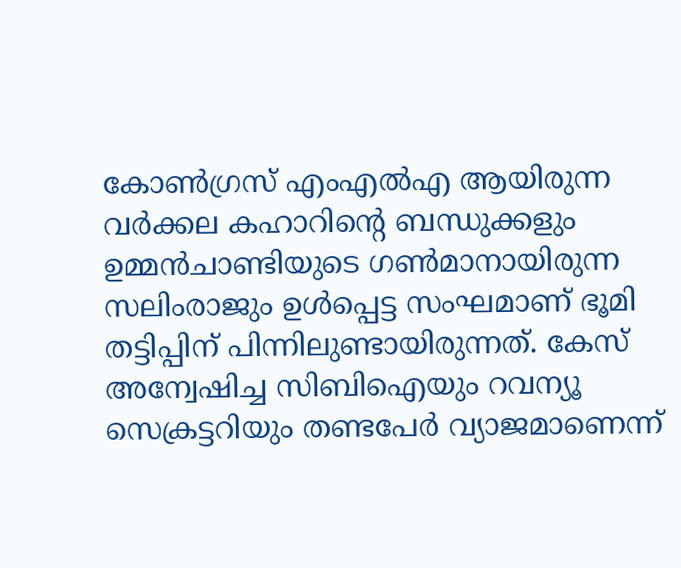കോണ്‍ഗ്രസ് എംഎല്‍എ ആയിരുന്ന വര്‍ക്കല കഹാറിന്റെ ബന്ധുക്കളും ഉമ്മന്‍ചാണ്ടിയുടെ ഗണ്‍മാനായിരുന്ന സലിംരാജും ഉള്‍പ്പെട്ട സംഘമാണ് ഭൂമി തട്ടിപ്പിന് പിന്നിലുണ്ടായിരുന്നത്. കേസ് അന്വേഷിച്ച സിബിഐയും റവന്യൂ സെക്രട്ടറിയും തണ്ടപേര്‍ വ്യാജമാണെന്ന്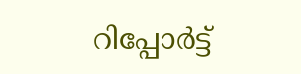റിപ്പോര്‍ട്ട്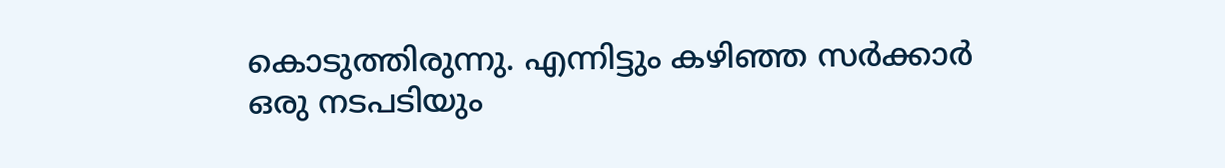കൊടുത്തിരുന്നു. എന്നിട്ടും കഴിഞ്ഞ സര്‍ക്കാര്‍ ഒരു നടപടിയും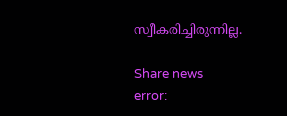സ്വീകരിച്ചിരുന്നില്ല.

Share news
error: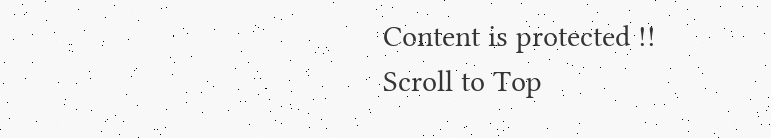Content is protected !!
Scroll to Top